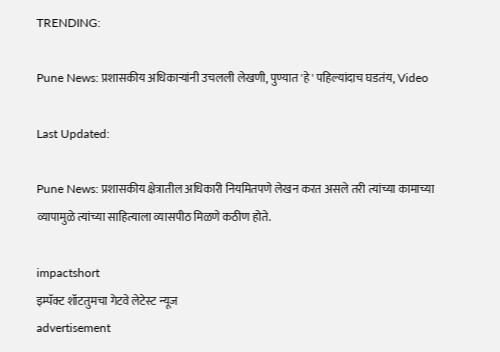TRENDING:

Pune News: प्रशासकीय अधिकाऱ्यांनी उचलली लेखणी, पुण्यात 'हे' पहिल्यांदाच घडतंय, Video

Last Updated:

Pune News: प्रशासकीय क्षेत्रातील अधिकारी नियमितपणे लेखन करत असले तरी त्यांच्या कामाच्या व्यापामुळे त्यांच्या साहित्याला व्यासपीठ मिळणे कठीण होते.

impactshort
इम्पॅक्ट शॉटतुमचा गेटवे लेटेस्ट न्यूज
advertisement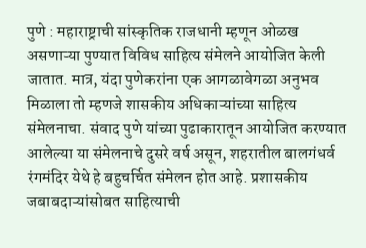पुणे : महाराष्ट्राची सांस्कृतिक राजधानी म्हणून ओळख असणाऱ्या पुण्यात विविध साहित्य संमेलने आयोजित केली जातात. मात्र, यंदा पुणेकरांना एक आगळावेगळा अनुभव मिळाला तो म्हणजे शासकीय अधिकाऱ्यांच्या साहित्य संमेलनाचा. संवाद पुणे यांच्या पुढाकारातून आयोजित करण्यात आलेल्या या संमेलनाचे दुसरे वर्ष असून, शहरातील बालगंधर्व रंगमंदिर येथे हे बहुचर्चित संमेलन होत आहे. प्रशासकीय जबाबदाऱ्यांसोबत साहित्याची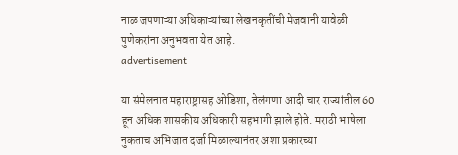नाळ जपणाऱ्या अधिकाऱ्यांच्या लेखनकृतींची मेजवानी यावेळी पुणेकरांना अनुभवता येत आहे.
advertisement

या संमेलनात महाराष्ट्रासह ओडिशा, तेलंगणा आदी चार राज्यांतील 60 हून अधिक शासकीय अधिकारी सहभागी झाले होते. मराठी भाषेला नुकताच अभिजात दर्जा मिळाल्यानंतर अशा प्रकारच्या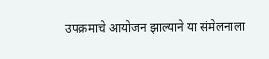उपक्रमाचे आयोजन झाल्याने या संमेलनाला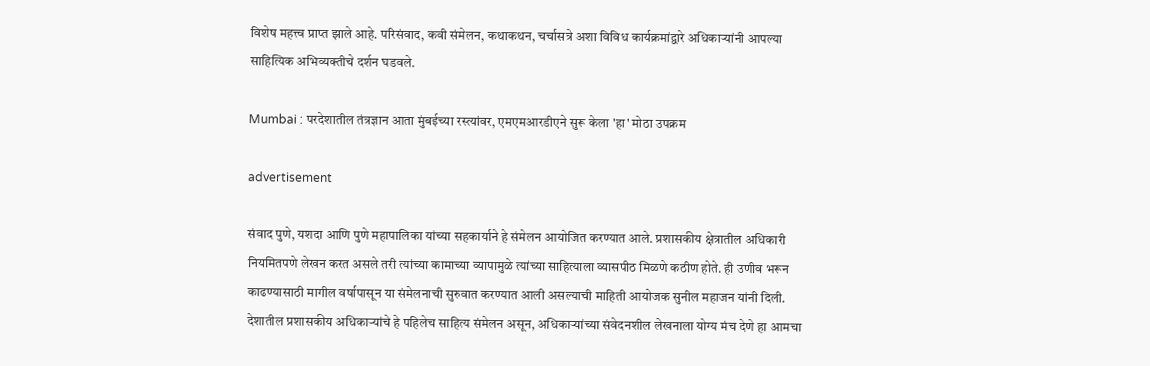विशेष महत्त्व प्राप्त झाले आहे. परिसंवाद, कवी संमेलन, कथाकथन, चर्चासत्रे अशा विविध कार्यक्रमांद्वारे अधिकाऱ्यांनी आपल्या साहित्यिक अभिव्यक्तीचे दर्शन घडवले.

Mumbai : परदेशातील तंत्रज्ञान आता मुंबईच्या रस्त्यांवर, एमएमआरडीएने सुरू केला 'हा' मोठा उपक्रम

advertisement

संवाद पुणे, यशदा आणि पुणे महापालिका यांच्या सहकार्याने हे संमेलन आयोजित करण्यात आले. प्रशासकीय क्षेत्रातील अधिकारी नियमितपणे लेखन करत असले तरी त्यांच्या कामाच्या व्यापामुळे त्यांच्या साहित्याला व्यासपीठ मिळणे कठीण होते. ही उणीव भरून काढण्यासाठी मागील वर्षापासून या संमेलनाची सुरुवात करण्यात आली असल्याची माहिती आयोजक सुनील महाजन यांनी दिली. देशातील प्रशासकीय अधिकाऱ्यांचे हे पहिलेच साहित्य संमेलन असून, अधिकाऱ्यांच्या संवेदनशील लेखनाला योग्य मंच देणे हा आमचा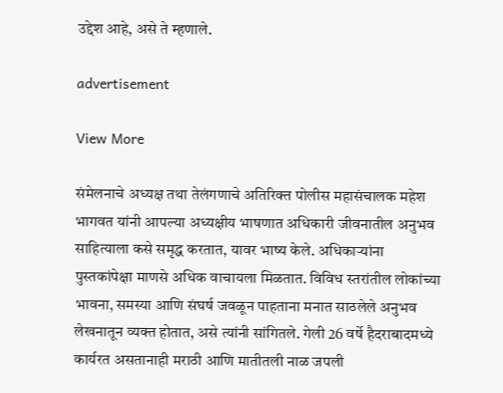उद्देश आहे, असे ते म्हणाले.

advertisement

View More

संमेलनाचे अध्यक्ष तथा तेलंगणाचे अतिरिक्त पोलीस महासंचालक महेश भागवत यांनी आपल्या अध्यक्षीय भाषणात अधिकारी जीवनातील अनुभव साहित्याला कसे समृद्ध करतात, यावर भाष्य केले. अधिकाऱ्यांना पुस्तकांपेक्षा माणसे अधिक वाचायला मिळतात. विविध स्तरांतील लोकांच्या भावना, समस्या आणि संघर्ष जवळून पाहताना मनात साठलेले अनुभव लेखनातून व्यक्त होतात, असे त्यांनी सांगितले. गेली 26 वर्षे हैदराबादमध्ये कार्यरत असतानाही मराठी आणि मातीतली नाळ जपली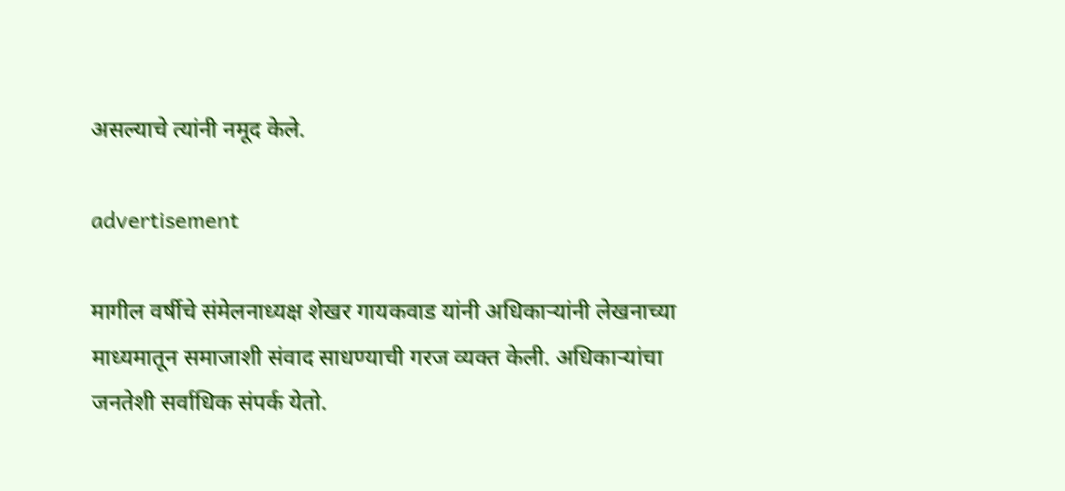असल्याचे त्यांनी नमूद केले.

advertisement

मागील वर्षीचे संमेलनाध्यक्ष शेखर गायकवाड यांनी अधिकाऱ्यांनी लेखनाच्या माध्यमातून समाजाशी संवाद साधण्याची गरज व्यक्त केली. अधिकाऱ्यांचा जनतेशी सर्वाधिक संपर्क येतो.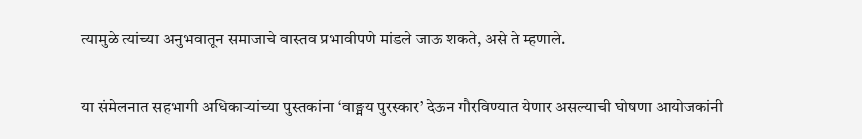त्यामुळे त्यांच्या अनुभवातून समाजाचे वास्तव प्रभावीपणे मांडले जाऊ शकते, असे ते म्हणाले.

या संमेलनात सहभागी अधिकाऱ्यांच्या पुस्तकांना ‘वाङ्मय पुरस्कार’ देऊन गौरविण्यात येणार असल्याची घोषणा आयोजकांनी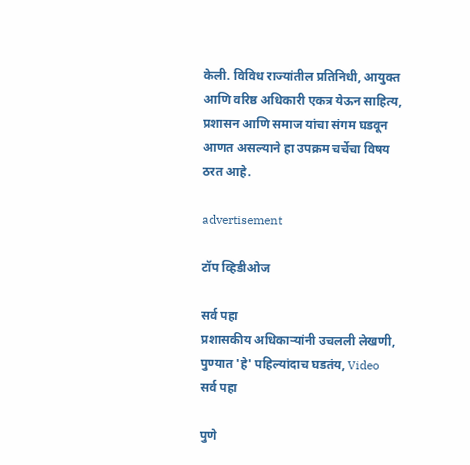केली. विविध राज्यांतील प्रतिनिधी, आयुक्त आणि वरिष्ठ अधिकारी एकत्र येऊन साहित्य, प्रशासन आणि समाज यांचा संगम घडवून आणत असल्याने हा उपक्रम चर्चेचा विषय ठरत आहे.

advertisement

टॉप व्हिडीओज

सर्व पहा
प्रशासकीय अधिकाऱ्यांनी उचलली लेखणी, पुण्यात 'हे' पहिल्यांदाच घडतंय, Video
सर्व पहा

पुणे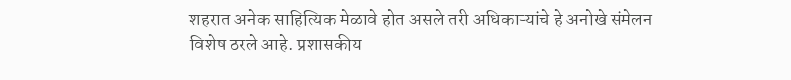शहरात अनेक साहित्यिक मेळावे होत असले तरी अधिकाऱ्यांचे हे अनोखे संमेलन विशेष ठरले आहे. प्रशासकीय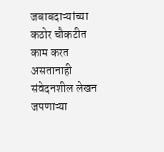जबाबदाऱ्यांच्या कठोर चौकटीत काम करत असतानाही संवेदनशील लेखन जपणाऱ्या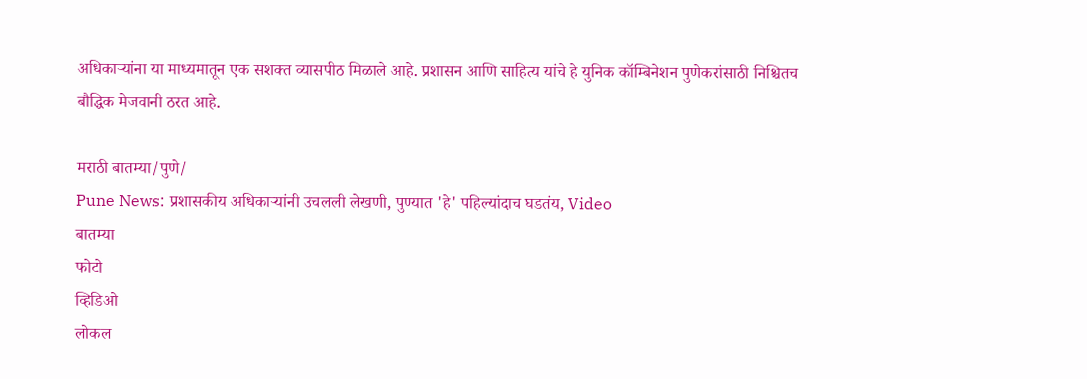अधिकाऱ्यांना या माध्यमातून एक सशक्त व्यासपीठ मिळाले आहे. प्रशासन आणि साहित्य यांचे हे युनिक कॉम्बिनेशन पुणेकरांसाठी निश्चितच बौद्धिक मेजवानी ठरत आहे.

मराठी बातम्या/पुणे/
Pune News: प्रशासकीय अधिकाऱ्यांनी उचलली लेखणी, पुण्यात 'हे' पहिल्यांदाच घडतंय, Video
बातम्या
फोटो
व्हिडिओ
लोकल